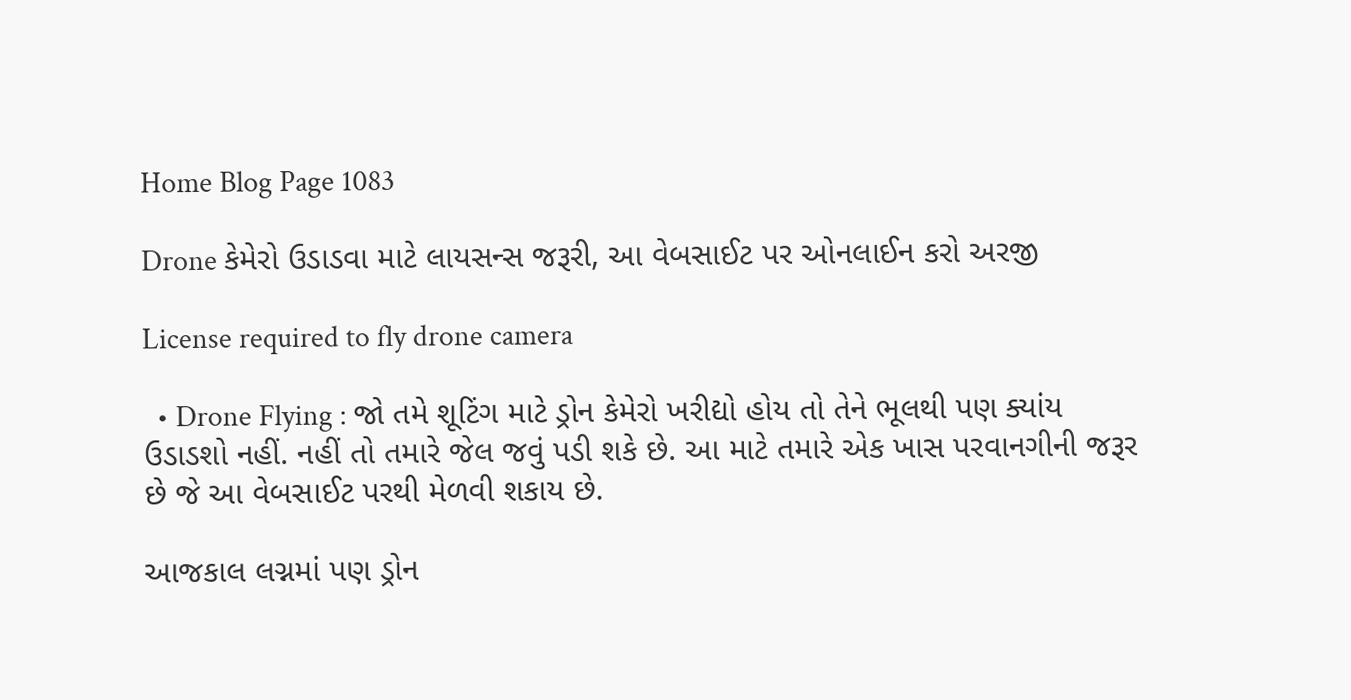Home Blog Page 1083

Drone કેમેરો ઉડાડવા માટે લાયસન્સ જરૂરી, આ વેબસાઈટ પર ઓનલાઈન કરો અરજી

License required to fly drone camera

  • Drone Flying : જો તમે શૂટિંગ માટે ડ્રોન કેમેરો ખરીદ્યો હોય તો તેને ભૂલથી પણ ક્યાંય ઉડાડશો નહીં. નહીં તો તમારે જેલ જવું પડી શકે છે. આ માટે તમારે એક ખાસ પરવાનગીની જરૂર છે જે આ વેબસાઈટ પરથી મેળવી શકાય છે.

આજકાલ લગ્નમાં પણ ડ્રોન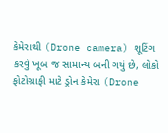કેમેરાથી (Drone camera) શૂટિંગ કરવું ખૂબ જ સામાન્ય બની ગયું છે, લોકો ફોટોગ્રાફી માટે ડ્રોન કેમેરા (Drone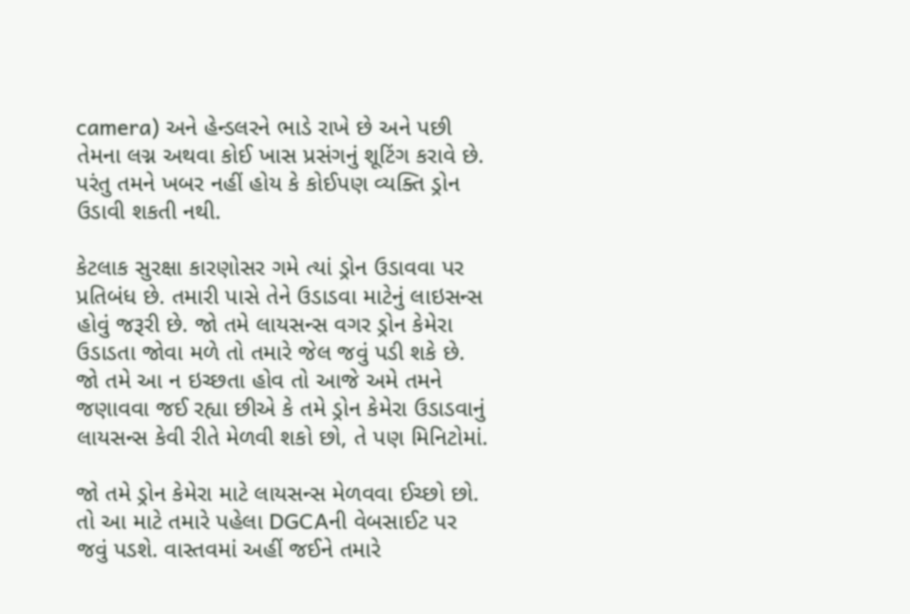camera) અને હેન્ડલરને ભાડે રાખે છે અને પછી તેમના લગ્ન અથવા કોઈ ખાસ પ્રસંગનું શૂટિંગ કરાવે છે. પરંતુ તમને ખબર નહીં હોય કે કોઈપણ વ્યક્તિ ડ્રોન ઉડાવી શકતી નથી.

કેટલાક સુરક્ષા કારણોસર ગમે ત્યાં ડ્રોન ઉડાવવા પર પ્રતિબંધ છે. તમારી પાસે તેને ઉડાડવા માટેનું લાઇસન્સ હોવું જરૂરી છે. જો તમે લાયસન્સ વગર ડ્રોન કેમેરા ઉડાડતા જોવા મળે તો તમારે જેલ જવું પડી શકે છે. જો તમે આ ન ઇચ્છતા હોવ તો આજે અમે તમને જણાવવા જઈ રહ્યા છીએ કે તમે ડ્રોન કેમેરા ઉડાડવાનું લાયસન્સ કેવી રીતે મેળવી શકો છો, તે પણ મિનિટોમાં.

જો તમે ડ્રોન કેમેરા માટે લાયસન્સ મેળવવા ઈચ્છો છો. તો આ માટે તમારે પહેલા DGCAની વેબસાઈટ પર જવું પડશે. વાસ્તવમાં અહીં જઈને તમારે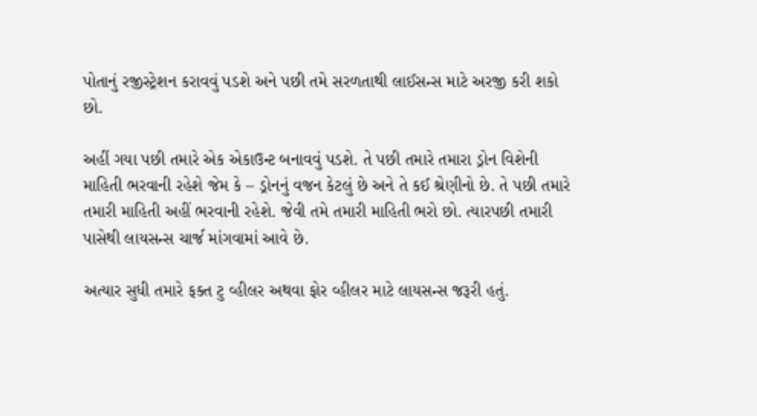પોતાનું રજીસ્ટ્રેશન કરાવવું પડશે અને પછી તમે સરળતાથી લાઈસન્સ માટે અરજી કરી શકો છો.

અહીં ગયા પછી તમારે એક એકાઉન્ટ બનાવવું પડશે. તે પછી તમારે તમારા ડ્રોન વિશેની માહિતી ભરવાની રહેશે જેમ કે – ડ્રોનનું વજન કેટલું છે અને તે કઈ શ્રેણીનો છે. તે પછી તમારે તમારી માહિતી અહીં ભરવાની રહેશે. જેવી તમે તમારી માહિતી ભરો છો. ત્યારપછી તમારી પાસેથી લાયસન્સ ચાર્જ માંગવામાં આવે છે.

અત્યાર સુધી તમારે ફક્ત ટુ વ્હીલર અથવા ફોર વ્હીલર માટે લાયસન્સ જરૂરી હતું.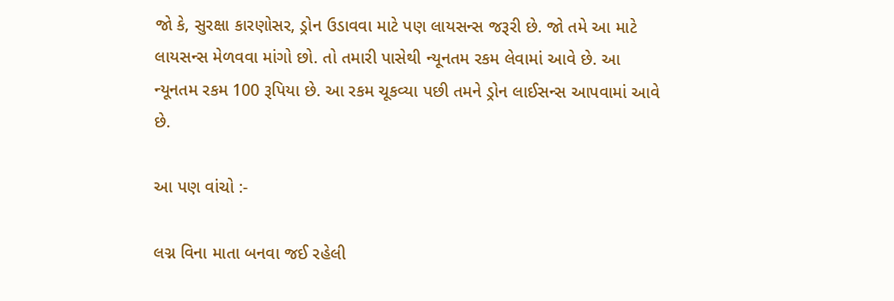જો કે, સુરક્ષા કારણોસર, ડ્રોન ઉડાવવા માટે પણ લાયસન્સ જરૂરી છે. જો તમે આ માટે લાયસન્સ મેળવવા માંગો છો. તો તમારી પાસેથી ન્યૂનતમ રકમ લેવામાં આવે છે. આ ન્યૂનતમ રકમ 100 રૂપિયા છે. આ રકમ ચૂકવ્યા પછી તમને ડ્રોન લાઈસન્સ આપવામાં આવે છે.

આ પણ વાંચો :-

લગ્ન વિના માતા બનવા જઈ રહેલી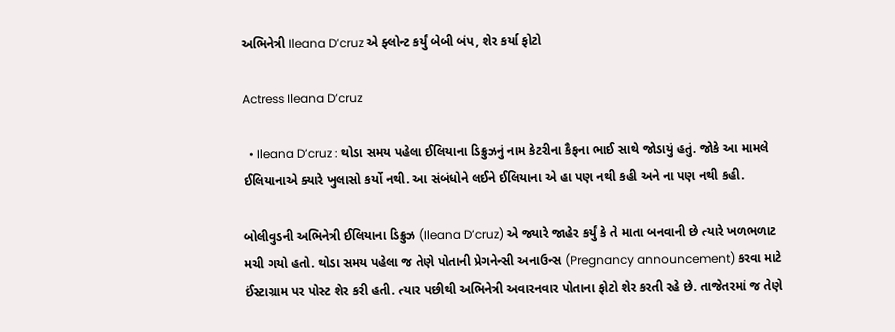અભિનેત્રી Ileana D’cruz એ ફ્લોન્ટ કર્યું બેબી બંપ, શેર કર્યા ફોટો

Actress Ileana D’cruz

  • Ileana D’cruz : થોડા સમય પહેલા ઈલિયાના ડિક્રુઝનું નામ કેટરીના કૈફના ભાઈ સાથે જોડાયું હતું. જોકે આ મામલે ઈલિયાનાએ ક્યારે ખુલાસો કર્યો નથી. આ સંબંધોને લઈને ઈલિયાના એ હા પણ નથી કહી અને ના પણ નથી કહી.

બોલીવુડની અભિનેત્રી ઈલિયાના ડિક્રુઝ (Ileana D’cruz) એ જ્યારે જાહેર કર્યું કે તે માતા બનવાની છે ત્યારે ખળભળાટ મચી ગયો હતો. થોડા સમય પહેલા જ તેણે પોતાની પ્રેગનેન્સી અનાઉન્સ (Pregnancy announcement) કરવા માટે ઈંસ્ટાગ્રામ પર પોસ્ટ શેર કરી હતી. ત્યાર પછીથી અભિનેત્રી અવારનવાર પોતાના ફોટો શેર કરતી રહે છે. તાજેતરમાં જ તેણે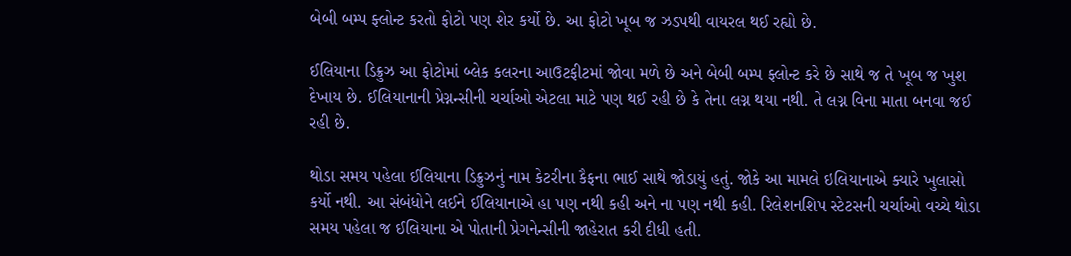બેબી બમ્પ ફ્લોન્ટ કરતો ફોટો પણ શેર કર્યો છે. આ ફોટો ખૂબ જ ઝડપથી વાયરલ થઈ રહ્યો છે.

ઈલિયાના ડિક્રુઝ આ ફોટોમાં બ્લેક કલરના આઉટફીટમાં જોવા મળે છે અને બેબી બમ્પ ફ્લોન્ટ કરે છે સાથે જ તે ખૂબ જ ખુશ દેખાય છે. ઈલિયાનાની પ્રેગ્નન્સીની ચર્ચાઓ એટલા માટે પણ થઈ રહી છે કે તેના લગ્ન થયા નથી. તે લગ્ન વિના માતા બનવા જઈ રહી છે.

થોડા સમય પહેલા ઈલિયાના ડિક્રુઝનું નામ કેટરીના કૈફના ભાઈ સાથે જોડાયું હતું. જોકે આ મામલે ઇલિયાનાએ ક્યારે ખુલાસો કર્યો નથી. આ સંબંધોને લઈને ઈલિયાનાએ હા પણ નથી કહી અને ના પણ નથી કહી. રિલેશનશિપ સ્ટેટસની ચર્ચાઓ વચ્ચે થોડા સમય પહેલા જ ઈલિયાના એ પોતાની પ્રેગનેન્સીની જાહેરાત કરી દીધી હતી.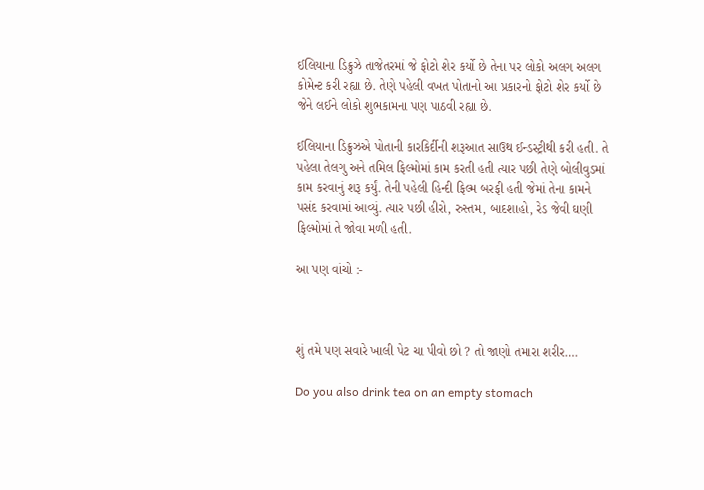ઈલિયાના ડિક્રુઝે તાજેતરમાં જે ફોટો શેર કર્યો છે તેના પર લોકો અલગ અલગ કોમેન્ટ કરી રહ્યા છે. તેણે પહેલી વખત પોતાનો આ પ્રકારનો ફોટો શેર કર્યો છે જેને લઈને લોકો શુભકામના પણ પાઠવી રહ્યા છે.

ઈલિયાના ડિક્રુઝએ પોતાની કારકિર્દીની શરૂઆત સાઉથ ઈન્ડસ્ટ્રીથી કરી હતી. તે પહેલા તેલગુ અને તમિલ ફિલ્મોમાં કામ કરતી હતી ત્યાર પછી તેણે બોલીવુડમાં કામ કરવાનું શરૂ કર્યું. તેની પહેલી હિન્દી ફિલ્મ બરફી હતી જેમાં તેના કામને પસંદ કરવામાં આવ્યું. ત્યાર પછી હીરો, રુસ્તમ, બાદશાહો, રેડ જેવી ઘણી ફિલ્મોમાં તે જોવા મળી હતી.

આ પણ વાંચો :-



શું તમે પણ સવારે ખાલી પેટ ચા પીવો છો ? તો જાણો તમારા શરીર….

Do you also drink tea on an empty stomach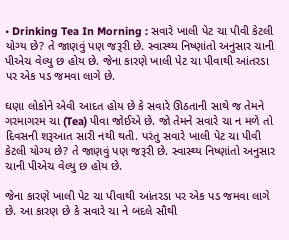• Drinking Tea In Morning : સવારે ખાલી પેટ ચા પીવી કેટલી યોગ્ય છે? તે જાણવું પણ જરૂરી છે. સ્વાસ્થ્ય નિષ્ણાંતો અનુસાર ચાની પીએચ વેલ્યુ છ હોય છે. જેના કારણે ખાલી પેટ ચા પીવાથી આંતરડા પર એક પડ જમવા લાગે છે.

ઘણા લોકોને એવી આદત હોય છે કે સવારે ઊઠતાની સાથે જ તેમને ગરમાગરમ ચા (Tea) પીવા જોઈએ છે. જો તેમને સવારે ચા ન મળે તો દિવસની શરૂઆત સારી નથી થતી. પરંતુ સવારે ખાલી પેટ ચા પીવી કેટલી યોગ્ય છે? તે જાણવું પણ જરૂરી છે. સ્વાસ્થ્ય નિષ્ણાંતો અનુસાર ચાની પીએચ વેલ્યુ છ હોય છે.

જેના કારણે ખાલી પેટ ચા પીવાથી આંતરડા પર એક પડ જમવા લાગે છે. આ કારણ છે કે સવારે ચા ને બદલે સૌથી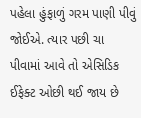પહેલા હુંફાળું ગરમ પાણી પીવું જોઈએ. ત્યાર પછી ચા પીવામાં આવે તો એસિડિક ઈફેક્ટ ઓછી થઈ જાય છે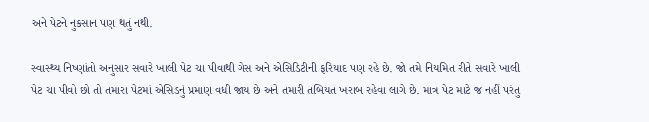અને પેટને નુકસાન પણ થતું નથી.

સ્વાસ્થ્ય નિષ્ણાંતો અનુસાર સવારે ખાલી પેટ ચા પીવાથી ગેસ અને એસિડિટીની ફરિયાદ પણ રહે છે. જો તમે નિયમિત રીતે સવારે ખાલી પેટ ચા પીવો છો તો તમારા પેટમાં એસિડનું પ્રમાણ વધી જાય છે અને તમારી તબિયત ખરાબ રહેવા લાગે છે. માત્ર પેટ માટે જ નહીં પરંતુ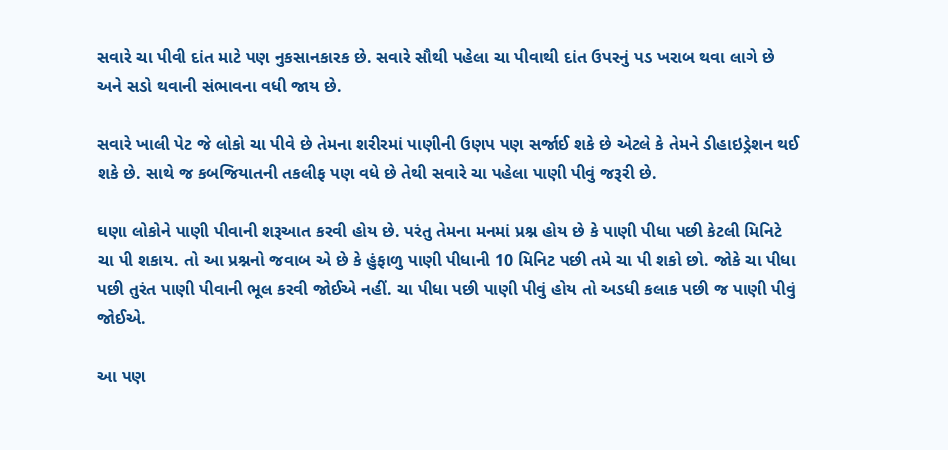સવારે ચા પીવી દાંત માટે પણ નુકસાનકારક છે. સવારે સૌથી પહેલા ચા પીવાથી દાંત ઉપરનું પડ ખરાબ થવા લાગે છે અને સડો થવાની સંભાવના વધી જાય છે.

સવારે ખાલી પેટ જે લોકો ચા પીવે છે તેમના શરીરમાં પાણીની ઉણપ પણ સર્જાઈ શકે છે એટલે કે તેમને ડીહાઇડ્રેશન થઈ શકે છે. સાથે જ કબજિયાતની તકલીફ પણ વધે છે તેથી સવારે ચા પહેલા પાણી પીવું જરૂરી છે.

ઘણા લોકોને પાણી પીવાની શરૂઆત કરવી હોય છે. પરંતુ તેમના મનમાં પ્રશ્ન હોય છે કે પાણી પીધા પછી કેટલી મિનિટે ચા પી શકાય. તો આ પ્રશ્નનો જવાબ એ છે કે હુંફાળુ પાણી પીધાની 10 મિનિટ પછી તમે ચા પી શકો છો. જોકે ચા પીધા પછી તુરંત પાણી પીવાની ભૂલ કરવી જોઈએ નહીં. ચા પીધા પછી પાણી પીવું હોય તો અડધી કલાક પછી જ પાણી પીવું જોઈએ.

આ પણ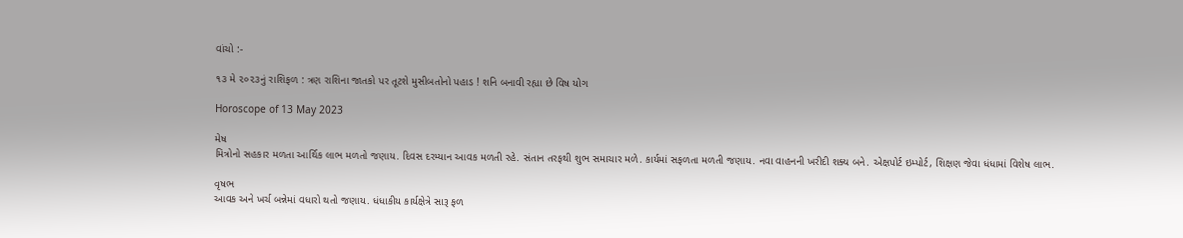વાંચો :-

૧૩ મે ૨૦૨૩નું રાશિફળ : ત્રણ રાશિના જાતકો પર તૂટશે મુસીબતોનો પહાડ ! શનિ બનાવી રહ્યા છે વિષ યોગ

Horoscope of 13 May 2023

મેષ
મિત્રોનો સહકાર મળતા આર્થિક લાભ મળતો જણાય. દિવસ દરમ્યાન આવક મળતી રહે. સંતાન તરફથી શુભ સમાચાર મળે. કાર્યમાં સફળતા મળતી જણાય. નવા વાહનની ખરીદી શક્ય બને. એક્ષપોર્ટ ઇમ્પોર્ટ, શિક્ષણ જેવા ધંધામાં વિશેષ લાભ.

વૃષભ
આવક અને ખર્ચ બન્નેમાં વધારો થતો જણાય. ધંધાકીય કાર્યક્ષેત્રે સારૂ ફળ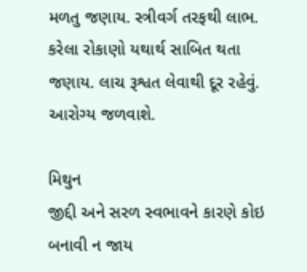મળતુ જણાય. સ્ત્રીવર્ગ તરફથી લાભ. કરેલા રોકાણો યથાર્થ સાબિત થતા જણાય. લાચ રૂશ્વત લેવાથી દૂર રહેવું. આરોગ્ય જળવાશે.

મિથુન
જીદ્દી અને સરળ સ્વભાવને કારણે કોઇ બનાવી ન જાય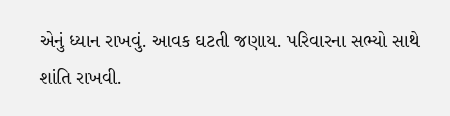એનું ધ્યાન રાખવું. આવક ઘટતી જણાય. પરિવારના સભ્યો સાથે શાંતિ રાખવી.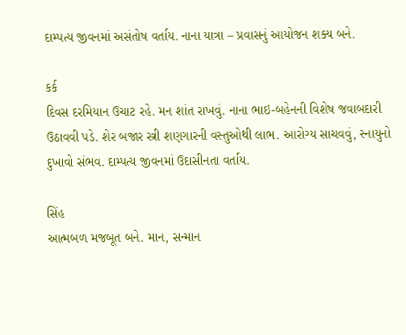દામ્પત્ય જીવનમાં અસંતોષ વર્તાય. નાના યાત્રા – પ્રવાસનું આયોજન શક્ય બને.

કર્ક
દિવસ દરમિયાન ઉચાટ રહે. મન શાંત રાખવું. નાના ભાઇ-બહેનની વિશેષ જવાબદારી ઉઠાવવી પડે. શેર બજાર સ્ત્રી શણગાર‌ની વસ્તુઓથી લાભ. આરોગ્ય સાચવવું, સ્નાયુનો દુખાવો સંભવ. દામ્પત્ય જીવનમાં ઉદાસીનતા વર્તાય.

સિંહ
આત્મબળ મજબૂત બને. માન, સન્માન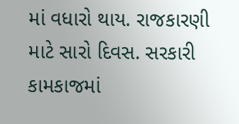માં વધારો થાય. રાજકારણી માટે સારો દિવસ. સરકારી કામકાજમાં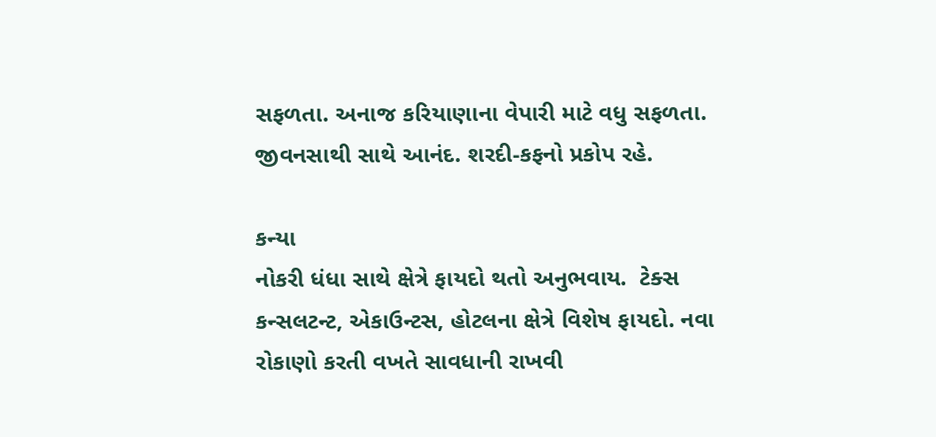સફળતા. અનાજ કરિયાણાના વેપારી માટે વધુ સફળતા. જીવનસાથી સાથે આનંદ. શરદી-કફનો પ્રકોપ રહે.

કન્યા
નોકરી ધંધા સાથે ક્ષેત્રે ફાયદો થતો અનુભવાય.  ટેક્સ કન્સલટન્ટ, એકાઉન્ટસ, હોટલના ક્ષેત્રે વિશેષ ફાયદો. નવા રોકાણો કરતી વખતે સાવધાની રાખવી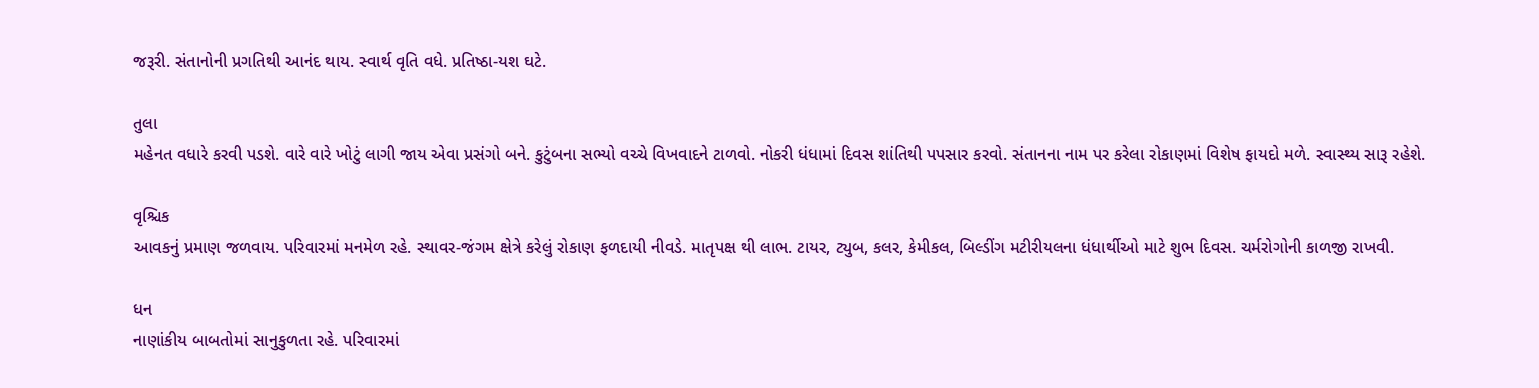જરૂરી. સંતાનોની પ્રગતિથી આનંદ થાય. સ્વાર્થ વૃતિ વધે. પ્રતિષ્ઠા-યશ ઘટે.

તુલા
મહેનત વધારે કરવી પડશે. વારે વારે ખોટું લાગી જાય એવા પ્રસંગો બને. કુટુંબના સભ્યો વચ્ચે વિખવાદને ટાળવો. નોકરી ધંધામાં દિવસ શાંતિથી પપસાર કરવો. સંતાનના નામ પર કરેલા રોકાણમાં વિશેષ ફાયદો મળે. સ્વાસ્થ્ય સારૂ રહેશે.

વૃશ્ચિક
આવકનું પ્રમાણ જળવાય. પરિવારમાં મનમેળ રહે. સ્થાવર-જંગમ ક્ષેત્રે કરેલું રોકાણ ફળદાયી નીવડે. માતૃપક્ષ થી લાભ. ટાયર, ટ્યુબ, કલર, કેમીકલ, બિલ્ડીંગ મટીરીયલના ધંધાર્થીઓ માટે શુભ દિવસ. ચર્મરોગોની કાળજી રાખવી.

ધન
નાણાંકીય બાબતોમાં સાનુકુળતા રહે. પરિવારમાં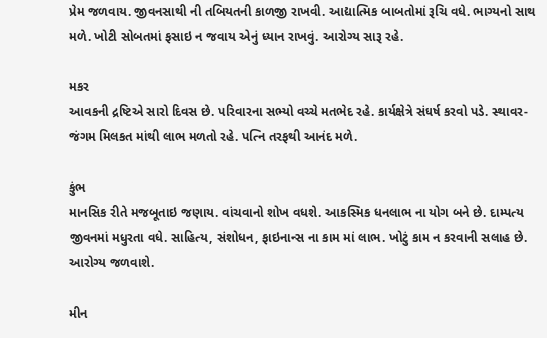પ્રેમ જળવાય. જીવનસાથી ની તબિયતની કાળજી રાખવી. આદ્યાત્મિક બાબતોમાં રૂચિ વધે. ભાગ્યનો સાથ મળે. ખોટી સોબતમાં ફસાઇ ન જવાય એનું ધ્યાન રાખવું. આરોગ્ય સારૂ રહે.

મકર
આવકની દ્ર‌ષ્ટિએ સારો દિવસ છે. પરિવારના સભ્યો વચ્ચે મતભેદ રહે. કાર્યક્ષેત્રે સંઘર્ષ કરવો પડે. સ્થાવર-જંગમ મિલકત માંથી લાભ મળતો રહે. પત્નિ તરફથી આનંદ મળે.

કુંભ
માનસિક રીતે મજબૂતાઇ જણાય. વાંચવાનો શોખ વધશે. આકસ્મિક ધનલાભ ના યોગ બને છે. દામ્પત્ય જીવનમાં મધુરતા વધે. સાહિત્ય, સંશોધન, ફાઇનાન્સ ના કામ માં લાભ. ખોટું કામ ન કરવાની સલાહ છે. આરોગ્ય જળવાશે.

મીન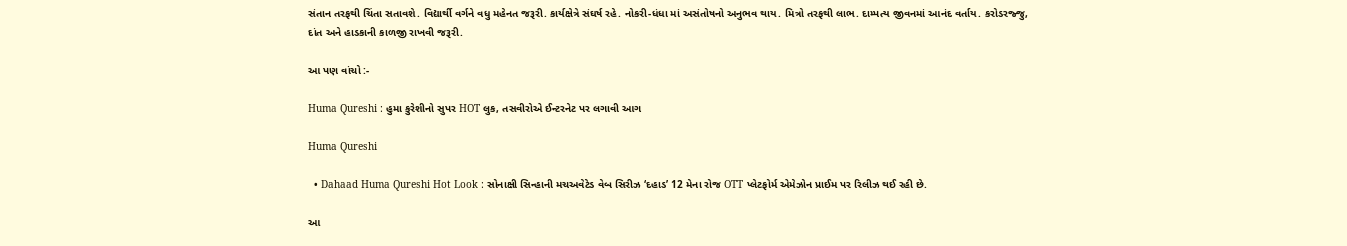સંતાન તરફથી ચિંતા સતાવશે. વિદ્યાર્થી વર્ગને વધુ મહેનત જરૂરી. કાર્યક્ષેત્રે સંઘર્ષ રહે. નોકરી-ધંધા માં અસંતોષનો અનુભવ થાય. મિત્રો તરફથી લાભ. દામ્પત્ય જીવનમાં આનંદ વર્તાય. કરોડરજ્જુ, દાંત અને હાડકાની કાળજી રાખવી જરૂરી.

આ પણ વાંચો :-

Huma Qureshi : હુમા કુરેશીનો સુપર HOT લુક, તસવીરોએ ઈન્ટરનેટ પર લગાવી આગ

Huma Qureshi

  • Dahaad Huma Qureshi Hot Look : સોનાક્ષી સિન્હાની મચઅવેટેડ વેબ સિરીઝ ‘દહાડ’ 12 મેના રોજ OTT પ્લેટફોર્મ એમેઝોન પ્રાઈમ પર રિલીઝ થઈ રહી છે.

આ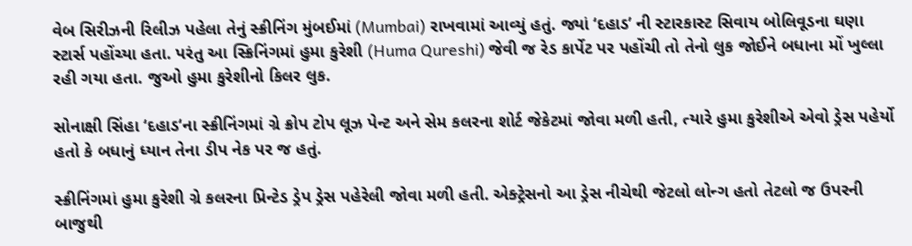વેબ સિરીઝની રિલીઝ પહેલા તેનું સ્ક્રીનિંગ મુંબઈમાં (Mumbai) રાખવામાં આવ્યું હતું. જ્યાં ‘દહાડ’ ની સ્ટારકાસ્ટ સિવાય બોલિવૂડના ઘણા સ્ટાર્સ પહોંચ્યા હતા. પરંતુ આ સ્ક્રિનિંગમાં હુમા કુરેશી (Huma Qureshi) જેવી જ રેડ કાર્પેટ પર પહોંચી તો તેનો લુક જોઈને બધાના મોં ખુલ્લા રહી ગયા હતા. જુઓ હુમા કુરેશીનો કિલર લુક.

સોનાક્ષી સિંહા ‘દહાડ‘ના સ્ક્રીનિંગમાં ગ્રે ક્રોપ ટોપ લૂઝ પેન્ટ અને સેમ કલરના શોર્ટ જેકેટમાં જોવા મળી હતી, ત્યારે હુમા કુરેશીએ એવો ડ્રેસ પહેર્યો હતો કે બધાનું ધ્યાન તેના ડીપ નેક પર જ હતું.

સ્ક્રીનિંગમાં હુમા કુરેશી ગ્રે કલરના પ્રિન્ટેડ ડ્રેપ ડ્રેસ પહેરેલી જોવા મળી હતી. એક્ટ્રેસનો આ ડ્રેસ નીચેથી જેટલો લોન્ગ હતો તેટલો જ ઉપરની બાજુથી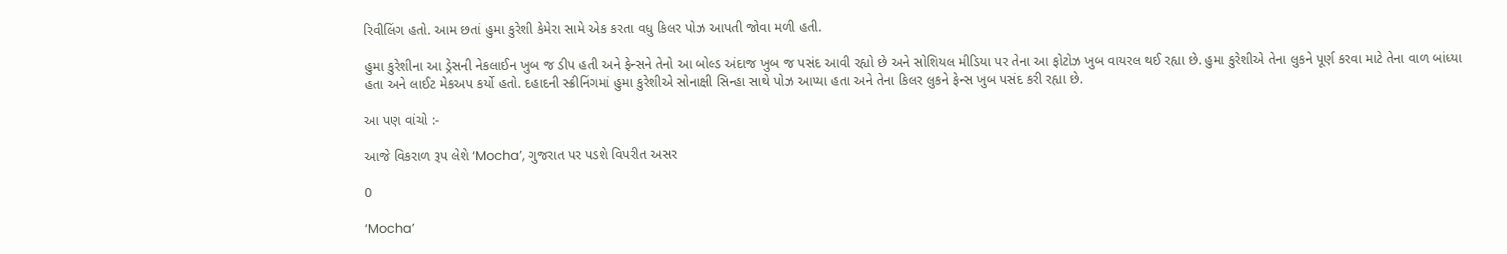રિવીલિંગ હતો. આમ છતાં હુમા કુરેશી કેમેરા સામે એક કરતા વધુ કિલર પોઝ આપતી જોવા મળી હતી.

હુમા કુરેશીના આ ડ્રેસની નેકલાઈન ખુબ જ ડીપ હતી અને ફેન્સને તેનો આ બોલ્ડ અંદાજ ખુબ જ પસંદ આવી રહ્યો છે અને સોશિયલ મીડિયા પર તેના આ ફોટોઝ ખુબ વાયરલ થઈ રહ્યા છે. હુમા કુરેશીએ તેના લુકને પૂર્ણ કરવા માટે તેના વાળ બાંધ્યા હતા અને લાઈટ મેકઅપ કર્યો હતો. દહાદની સ્ક્રીનિંગમાં હુમા કુરેશીએ સોનાક્ષી સિન્હા સાથે પોઝ આપ્યા હતા અને તેના કિલર લુકને ફેન્સ ખુબ પસંદ કરી રહ્યા છે.

આ પણ વાંચો :-

આજે વિકરાળ રૂપ લેશે ‘Mocha’, ગુજરાત પર પડશે વિપરીત અસર

0

‘Mocha’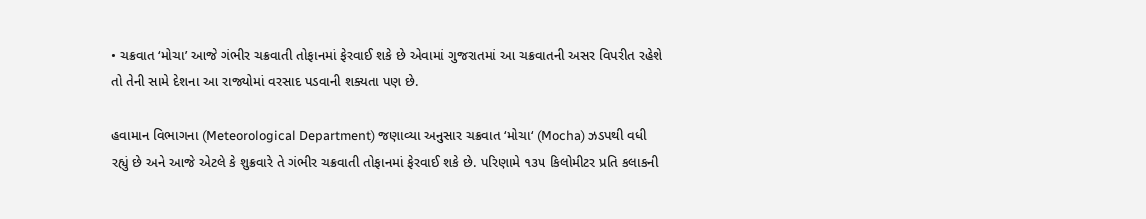• ચક્રવાત ‘મોચા’ આજે ગંભીર ચક્રવાતી તોફાનમાં ફેરવાઈ શકે છે એવામાં ગુજરાતમાં આ ચક્રવાતની અસર વિપરીત રહેશે તો તેની સામે દેશના આ રાજ્યોમાં વરસાદ પડવાની શક્યતા પણ છે.

હવામાન વિભાગના (Meteorological Department) જણાવ્યા અનુસાર ચક્રવાત ‘મોચા‘ (Mocha) ઝડપથી વધી રહ્યું છે અને આજે એટલે કે શુક્રવારે તે ગંભીર ચક્રવાતી તોફાનમાં ફેરવાઈ શકે છે. પરિણામે ૧૩૫ કિલોમીટર પ્રતિ કલાકની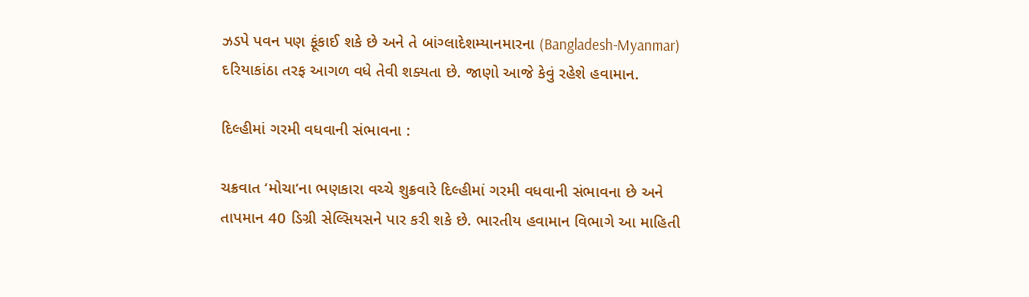ઝડપે પવન પણ ફૂંકાઈ શકે છે અને તે બાંગ્લાદેશમ્યાનમારના (Bangladesh-Myanmar) દરિયાકાંઠા તરફ આગળ વધે તેવી શક્યતા છે. જાણો આજે કેવું રહેશે હવામાન.

દિલ્હીમાં ગરમી વધવાની સંભાવના :

ચક્રવાત ‘મોચા‘ના ભણકારા વચ્ચે શુક્રવારે દિલ્હીમાં ગરમી વધવાની સંભાવના છે અને તાપમાન 40 ડિગ્રી સેલ્સિયસને પાર કરી શકે છે. ભારતીય હવામાન વિભાગે આ માહિતી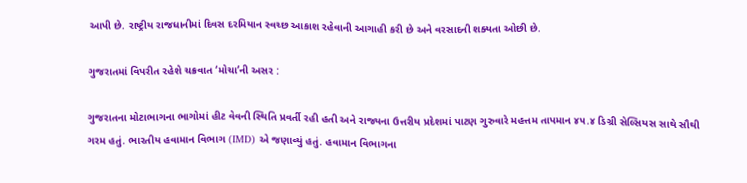આપી છે. રાષ્ટ્રીય રાજધાનીમાં દિવસ દરમિયાન સ્વચ્છ આકાશ રહેવાની આગાહી કરી છે અને વરસાદની શક્યતા ઓછી છે.

ગુજરાતમાં વિપરીત રહેશે ચક્રવાત ‘મોચા’ની અસર :

ગુજરાતના મોટાભાગના ભાગોમાં હીટ વેવની સ્થિતિ પ્રવર્તી રહી હતી અને રાજ્યના ઉત્તરીય પ્રદેશમાં પાટણ ગુરુવારે મહત્તમ તાપમાન ૪૫.૪ ડિગ્રી સેલ્સિયસ સાથે સૌથી ગરમ હતું. ભારતીય હવામાન વિભાગ (IMD) એ જણાવ્યું હતું. હવામાન વિભાગના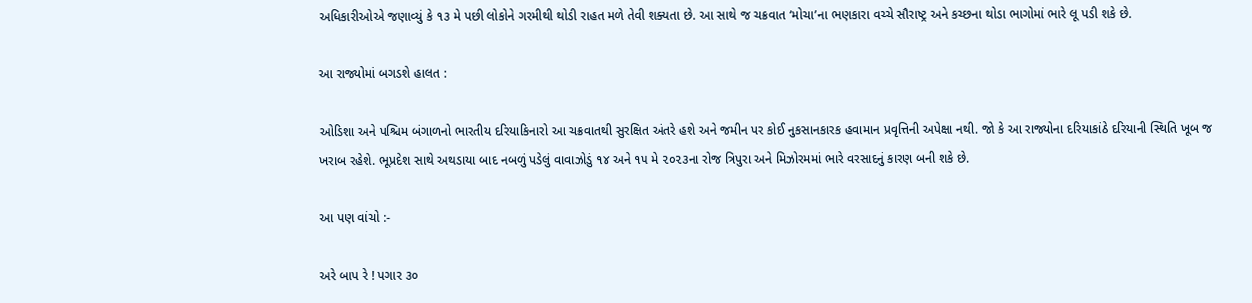અધિકારીઓએ જણાવ્યું કે ૧૩ મે પછી લોકોને ગરમીથી થોડી રાહત મળે તેવી શક્યતા છે. આ સાથે જ ચક્રવાત ‘મોચા’ના ભણકારા વચ્ચે સૌરાષ્ટ્ર અને કચ્છના થોડા ભાગોમાં ભારે લૂ પડી શકે છે.

આ રાજ્યોમાં બગડશે હાલત :

ઓડિશા અને પશ્ચિમ બંગાળનો ભારતીય દરિયાકિનારો આ ચક્રવાતથી સુરક્ષિત અંતરે હશે અને જમીન પર કોઈ નુકસાનકારક હવામાન પ્રવૃત્તિની અપેક્ષા નથી. જો કે આ રાજ્યોના દરિયાકાંઠે દરિયાની સ્થિતિ ખૂબ જ ખરાબ રહેશે. ભૂપ્રદેશ સાથે અથડાયા બાદ નબળું પડેલું વાવાઝોડું ૧૪ અને ૧૫ મે ૨૦૨૩ના રોજ ત્રિપુરા અને મિઝોરમમાં ભારે વરસાદનું કારણ બની શકે છે.

આ પણ વાંચો :-

અરે બાપ રે ! પગાર ૩૦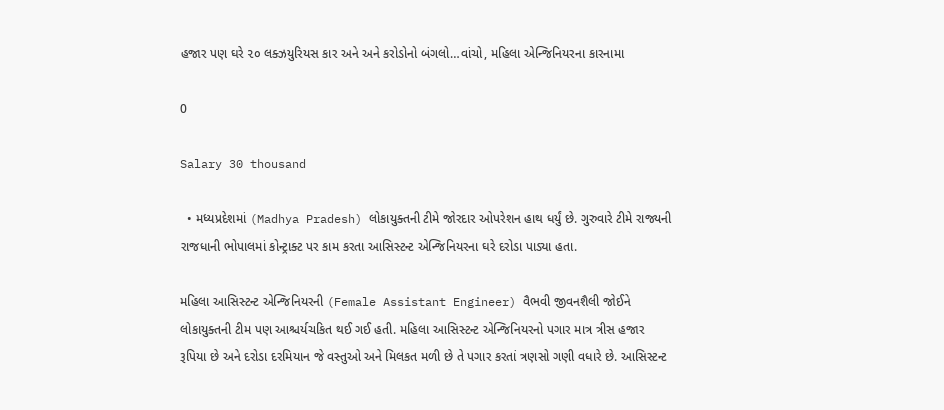હજાર પણ ઘરે ૨૦ લક્ઝયુરિયસ કાર અને અને કરોડોનો બંગલો…વાંચો, મહિલા એન્જિનિયરના કારનામા

0

Salary 30 thousand

  • મધ્યપ્રદેશમાં (Madhya Pradesh) લોકાયુક્તની ટીમે જોરદાર ઓપરેશન હાથ ધર્યું છે. ગુરુવારે ટીમે રાજ્યની રાજધાની ભોપાલમાં કોન્ટ્રાક્ટ પર કામ કરતા આસિસ્ટન્ટ એન્જિનિયરના ઘરે દરોડા પાડ્યા હતા.

મહિલા આસિસ્ટન્ટ એન્જિનિયરની (Female Assistant Engineer) વૈભવી જીવનશૈલી જોઈને લોકાયુક્તની ટીમ પણ આશ્ચર્યચકિત થઈ ગઈ હતી. મહિલા આસિસ્ટન્ટ એન્જિનિયરનો પગાર માત્ર ત્રીસ હજાર રૂપિયા છે અને દરોડા દરમિયાન જે વસ્તુઓ અને મિલકત મળી છે તે પગાર કરતાં ત્રણસો ગણી વધારે છે. આસિસ્ટન્ટ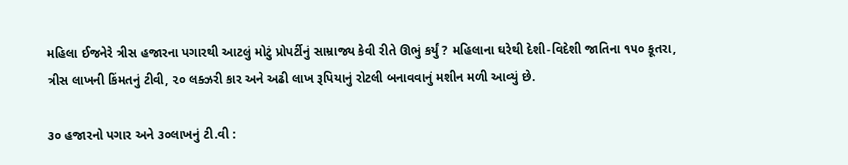મહિલા ઈજનેરે ત્રીસ હજારના પગારથી આટલું મોટું પ્રોપર્ટીનું સામ્રાજ્ય કેવી રીતે ઊભું કર્યું ? મહિલાના ઘરેથી દેશી-વિદેશી જાતિના ૧૫૦ કૂતરા, ત્રીસ લાખની કિંમતનું ટીવી, ૨૦ લક્ઝરી કાર અને અઢી લાખ રૂપિયાનું રોટલી બનાવવાનું મશીન મળી આવ્યું છે.

૩૦ હજારનો પગાર અને ૩૦લાખનું ટી.વી :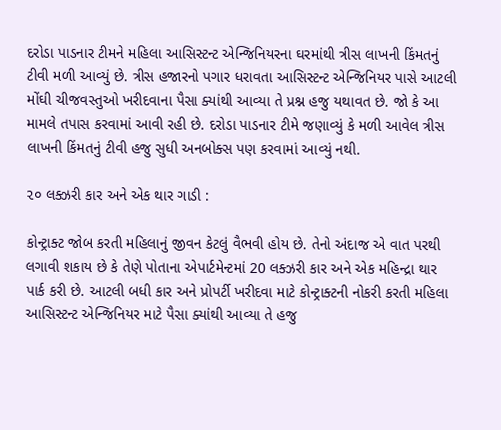દરોડા પાડનાર ટીમને મહિલા આસિસ્ટન્ટ એન્જિનિયરના ઘરમાંથી ત્રીસ લાખની કિંમતનું ટીવી મળી આવ્યું છે. ત્રીસ હજારનો પગાર ધરાવતા આસિસ્ટન્ટ એન્જિનિયર પાસે આટલી મોંઘી ચીજવસ્તુઓ ખરીદવાના પૈસા ક્યાંથી આવ્યા તે પ્રશ્ન હજુ યથાવત છે. જો કે આ મામલે તપાસ કરવામાં આવી રહી છે. દરોડા પાડનાર ટીમે જણાવ્યું કે મળી આવેલ ત્રીસ લાખની કિંમતનું ટીવી હજુ સુધી અનબોક્સ પણ કરવામાં આવ્યું નથી.

૨૦ લક્ઝરી કાર અને એક થાર ગાડી :

કોન્ટ્રાક્ટ જોબ કરતી મહિલાનું જીવન કેટલું વૈભવી હોય છે. તેનો અંદાજ એ વાત પરથી લગાવી શકાય છે કે તેણે પોતાના એપાર્ટમેન્ટમાં 20 લક્ઝરી કાર અને એક મહિન્દ્રા થાર પાર્ક કરી છે. આટલી બધી કાર અને પ્રોપર્ટી ખરીદવા માટે કોન્ટ્રાક્ટની નોકરી કરતી મહિલા આસિસ્ટન્ટ એન્જિનિયર માટે પૈસા ક્યાંથી આવ્યા તે હજુ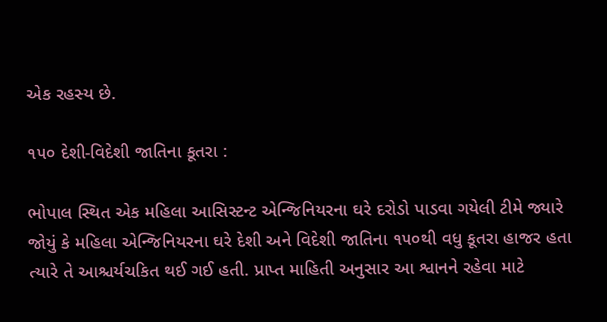એક રહસ્ય છે.

૧૫૦ દેશી-વિદેશી જાતિના કૂતરા :

ભોપાલ સ્થિત એક મહિલા આસિસ્ટન્ટ એન્જિનિયરના ઘરે દરોડો પાડવા ગયેલી ટીમે જ્યારે જોયું કે મહિલા એન્જિનિયરના ઘરે દેશી અને વિદેશી જાતિના ૧૫૦થી વધુ કૂતરા હાજર હતા ત્યારે તે આશ્ચર્યચકિત થઈ ગઈ હતી. પ્રાપ્ત માહિતી અનુસાર આ શ્વાનને રહેવા માટે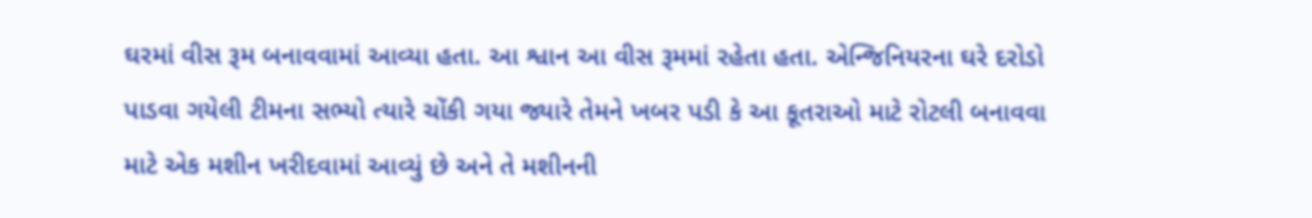ઘરમાં વીસ રૂમ બનાવવામાં આવ્યા હતા. આ શ્વાન આ વીસ રૂમમાં રહેતા હતા. એન્જિનિયરના ઘરે દરોડો પાડવા ગયેલી ટીમના સભ્યો ત્યારે ચોંકી ગયા જ્યારે તેમને ખબર પડી કે આ કૂતરાઓ માટે રોટલી બનાવવા માટે એક મશીન ખરીદવામાં આવ્યું છે અને તે મશીનની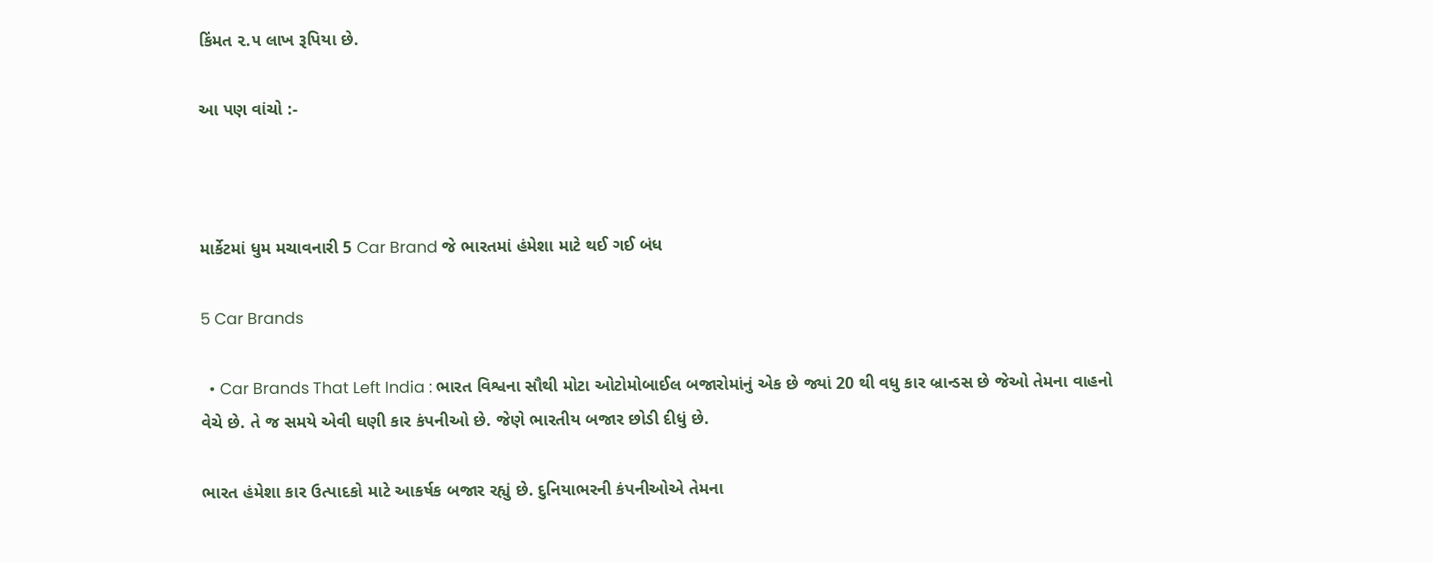કિંમત ૨.૫ લાખ રૂપિયા છે.

આ પણ વાંચો :-



માર્કેટમાં ધુમ મચાવનારી 5 Car Brand જે ભારતમાં હંમેશા માટે થઈ ગઈ બંધ

5 Car Brands

  • Car Brands That Left India : ભારત વિશ્વના સૌથી મોટા ઓટોમોબાઈલ બજારોમાંનું એક છે જ્યાં 20 થી વધુ કાર બ્રાન્ડસ છે જેઓ તેમના વાહનો વેચે છે. તે જ સમયે એવી ઘણી કાર કંપનીઓ છે. જેણે ભારતીય બજાર છોડી દીધું છે.

ભારત હંમેશા કાર ઉત્પાદકો માટે આકર્ષક બજાર રહ્યું છે. દુનિયાભરની કંપનીઓએ તેમના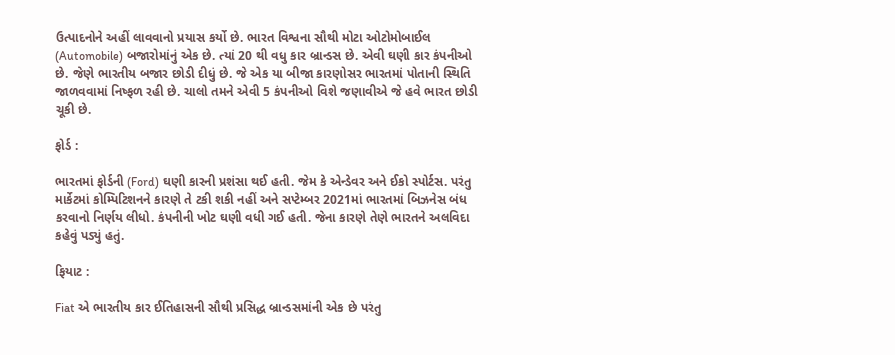ઉત્પાદનોને અહીં લાવવાનો પ્રયાસ કર્યો છે. ભારત વિશ્વના સૌથી મોટા ઓટોમોબાઈલ (Automobile) બજારોમાંનું એક છે. ત્યાં 20 થી વધુ કાર બ્રાન્ડસ છે. એવી ઘણી કાર કંપનીઓ છે. જેણે ભારતીય બજાર છોડી દીધું છે. જે એક યા બીજા કારણોસર ભારતમાં પોતાની સ્થિતિ જાળવવામાં નિષ્ફળ રહી છે. ચાલો તમને એવી 5 કંપનીઓ વિશે જણાવીએ જે હવે ભારત છોડી ચૂકી છે.

ફોર્ડ :

ભારતમાં ફોર્ડની (Ford) ઘણી કારની પ્રશંસા થઈ હતી. જેમ કે એન્ડેવર અને ઈકો સ્પોર્ટસ. પરંતુ માર્કેટમાં કોમ્પિટિશનને કારણે તે ટકી શકી નહીં અને સપ્ટેમ્બર 2021માં ભારતમાં બિઝનેસ બંધ કરવાનો નિર્ણય લીધો. કંપનીની ખોટ ઘણી વધી ગઈ હતી. જેના કારણે તેણે ભારતને અલવિદા કહેવું પડ્યું હતું.

ફિયાટ :

Fiat એ ભારતીય કાર ઈતિહાસની સૌથી પ્રસિદ્ધ બ્રાન્ડસમાંની એક છે પરંતુ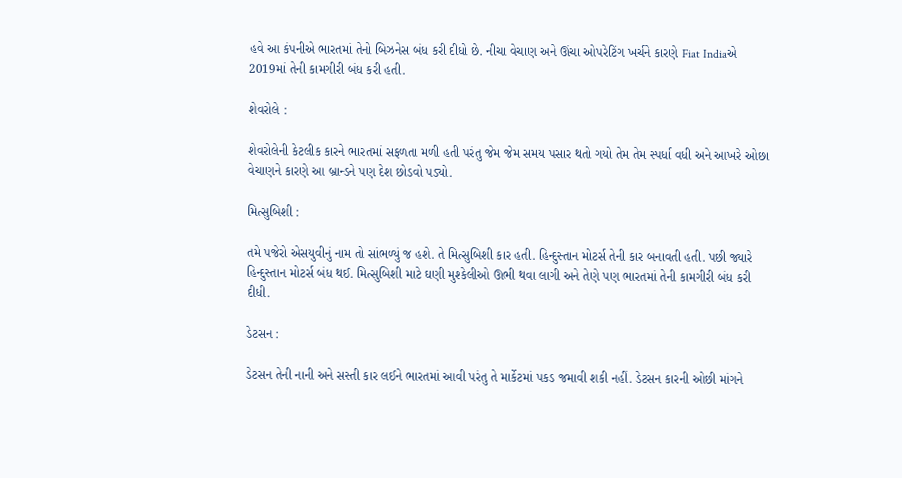હવે આ કંપનીએ ભારતમાં તેનો બિઝનેસ બંધ કરી દીધો છે. નીચા વેચાણ અને ઊંચા ઓપરેટિંગ ખર્ચને કારણે Fiat Indiaએ 2019માં તેની કામગીરી બંધ કરી હતી.

શેવરોલે :

શેવરોલેની કેટલીક કારને ભારતમાં સફળતા મળી હતી પરંતુ જેમ જેમ સમય પસાર થતો ગયો તેમ તેમ સ્પર્ધા વધી અને આખરે ઓછા વેચાણને કારણે આ બ્રાન્ડને પણ દેશ છોડવો પડ્યો.

મિત્સુબિશી :

તમે પજેરો એસયુવીનું નામ તો સાંભળ્યું જ હશે. તે મિત્સુબિશી કાર હતી. હિન્દુસ્તાન મોટર્સ તેની કાર બનાવતી હતી. પછી જ્યારે હિન્દુસ્તાન મોટર્સ બંધ થઈ. મિત્સુબિશી માટે ઘણી મુશ્કેલીઓ ઊભી થવા લાગી અને તેણે પણ ભારતમાં તેની કામગીરી બંધ કરી દીધી.

ડેટસન :

ડેટસન તેની નાની અને સસ્તી કાર લઈને ભારતમાં આવી પરંતુ તે માર્કેટમાં પકડ જમાવી શકી નહીં. ડેટસન કારની ઓછી માંગને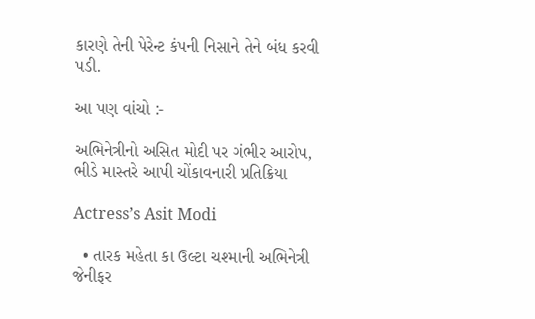કારણે તેની પેરેન્ટ કંપની નિસાને તેને બંધ કરવી પડી.

આ પણ વાંચો :-

અભિનેત્રીનો અસિત મોદી પર ગંભીર આરોપ, ભીડે માસ્તરે આપી ચોંકાવનારી પ્રતિક્રિયા

Actress’s Asit Modi

  • તારક મહેતા કા ઉલ્ટા ચશ્માની અભિનેત્રી જેનીફર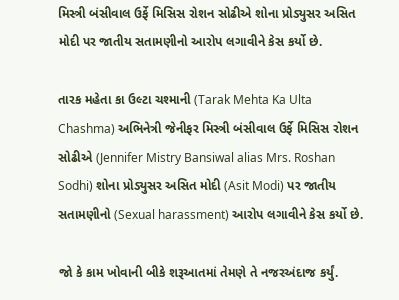મિસ્ત્રી બંસીવાલ ઉર્ફે મિસિસ રોશન સોઢીએ શોના પ્રોડ્યુસર અસિત મોદી પર જાતીય સતામણીનો આરોપ લગાવીને કેસ કર્યો છે.

તારક મહેતા કા ઉલ્ટા ચશ્માની (Tarak Mehta Ka Ulta Chashma) અભિનેત્રી જેનીફર મિસ્ત્રી બંસીવાલ ઉર્ફે મિસિસ રોશન સોઢીએ (Jennifer Mistry Bansiwal alias Mrs. Roshan Sodhi) શોના પ્રોડ્યુસર અસિત મોદી (Asit Modi) પર જાતીય સતામણીનો (Sexual harassment) આરોપ લગાવીને કેસ કર્યો છે.

જો કે કામ ખોવાની બીકે શરૂઆતમાં તેમણે તે નજરઅંદાજ કર્યું.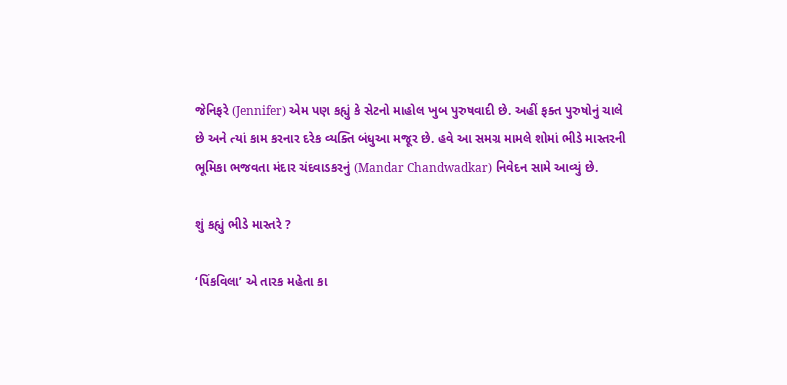જેનિફરે (Jennifer) એમ પણ કહ્યું કે સેટનો માહોલ ખુબ પુરુષવાદી છે. અહીં ફક્ત પુરુષોનું ચાલે છે અને ત્યાં કામ કરનાર દરેક વ્યક્તિ બંધુઆ મજૂર છે. હવે આ સમગ્ર મામલે શોમાં ભીડે માસ્તરની ભૂમિકા ભજવતા મંદાર ચંદવાડકરનું (Mandar Chandwadkar) નિવેદન સામે આવ્યું છે.

શું કહ્યું ભીડે માસ્તરે ?

‘પિંકવિલા’ એ તારક મહેતા કા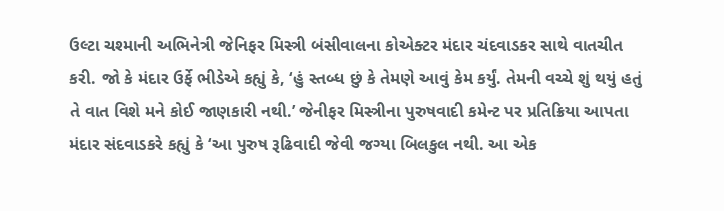ઉલ્ટા ચશ્માની અભિનેત્રી જેનિફર મિસ્ત્રી બંસીવાલના કોએક્ટર મંદાર ચંદવાડકર સાથે વાતચીત કરી. જો કે મંદાર ઉર્ફે ભીડેએ કહ્યું કે, ‘હું સ્તબ્ધ છું કે તેમણે આવું કેમ કર્યું. તેમની વચ્ચે શું થયું હતું તે વાત વિશે મને કોઈ જાણકારી નથી.’ જેનીફર મિસ્ત્રીના પુરુષવાદી કમેન્ટ પર પ્રતિક્રિયા આપતા મંદાર સંદવાડકરે કહ્યું કે ‘આ પુરુષ રૂઢિવાદી જેવી જગ્યા બિલકુલ નથી. આ એક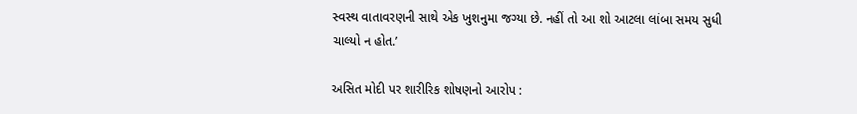સ્વસ્થ વાતાવરણની સાથે એક ખુશનુમા જગ્યા છે. નહીં તો આ શો આટલા લાંબા સમય સુધી ચાલ્યો ન હોત.’

અસિત મોદી પર શારીરિક શોષણનો આરોપ :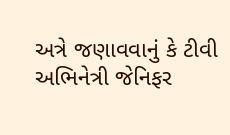અત્રે જણાવવાનું કે ટીવી અભિનેત્રી જેનિફર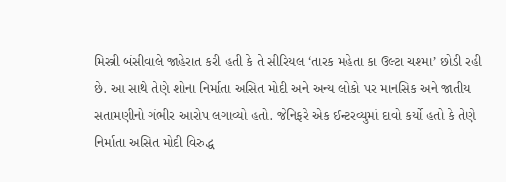મિસ્ત્રી બંસીવાલે જાહેરાત કરી હતી કે તે સીરિયલ ‘તારક મહેતા કા ઉલ્ટા ચશ્મા’ છોડી રહી છે. આ સાથે તેણે શોના નિર્માતા અસિત મોદી અને અન્ય લોકો પર માનસિક અને જાતીય સતામણીનો ગંભીર આરોપ લગાવ્યો હતો. જેનિફરે એક ઈન્ટરવ્યુમાં દાવો કર્યો હતો કે તેણે નિર્માતા અસિત મોદી વિરુદ્ધ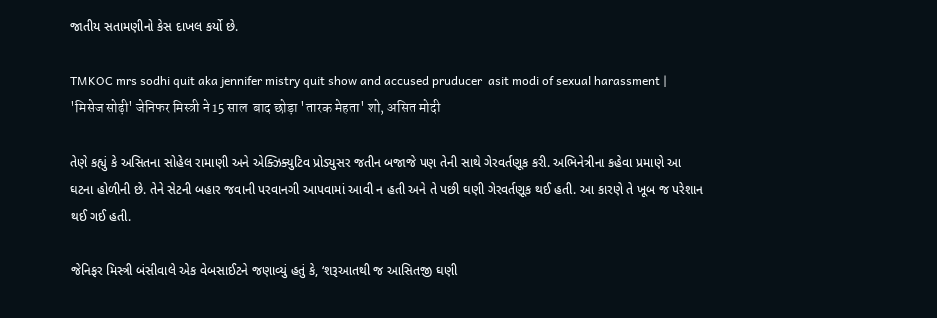જાતીય સતામણીનો કેસ દાખલ કર્યો છે.

TMKOC mrs sodhi quit aka jennifer mistry quit show and accused pruducer  asit modi of sexual harassment | 'मिसेज सोढ़ी' जेनिफर मिस्त्री ने 15 साल  बाद छोड़ा 'तारक मेहता' शो, असित मोदी

તેણે કહ્યું કે અસિતના સોહેલ રામાણી અને એક્ઝિક્યુટિવ પ્રોડ્યુસર જતીન બજાજે પણ તેની સાથે ગેરવર્તણૂક કરી. અભિનેત્રીના કહેવા પ્રમાણે આ ઘટના હોળીની છે. તેને સેટની બહાર જવાની પરવાનગી આપવામાં આવી ન હતી અને તે પછી ઘણી ગેરવર્તણૂક થઈ હતી. આ કારણે તે ખૂબ જ પરેશાન થઈ ગઈ હતી.

જેનિફર મિસ્ત્રી બંસીવાલે એક વેબસાઈટને જણાવ્યું હતું કે, ‘શરૂઆતથી જ આસિતજી ઘણી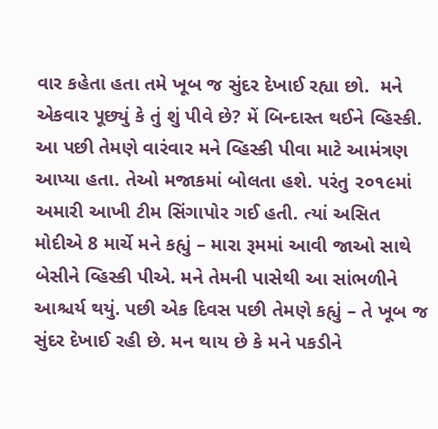વાર કહેતા હતા તમે ખૂબ જ સુંદર દેખાઈ રહ્યા છો.  મને એકવાર પૂછ્યું કે તું શું પીવે છે? મેં બિન્દાસ્ત થઈને વ્હિસ્કી. આ પછી તેમણે વારંવાર મને વ્હિસ્કી પીવા માટે આમંત્રણ આપ્યા હતા. તેઓ મજાકમાં બોલતા હશે. પરંતુ ૨૦૧૯માં અમારી આખી ટીમ સિંગાપોર ગઈ હતી. ત્યાં અસિત મોદીએ 8 માર્ચે મને કહ્યું – મારા રૂમમાં આવી જાઓ સાથે બેસીને વ્હિસ્કી પીએ. મને તેમની પાસેથી આ સાંભળીને આશ્ચર્ય થયું. પછી એક દિવસ પછી તેમણે કહ્યું – તે ખૂબ જ સુંદર દેખાઈ રહી છે. મન થાય છે કે મને પકડીને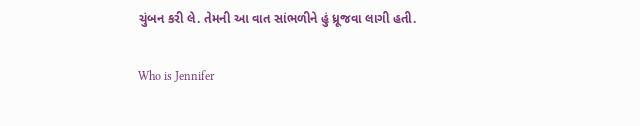ચુંબન કરી લે. તેમની આ વાત સાંભળીને હું ધ્રૂજવા લાગી હતી.

Who is Jennifer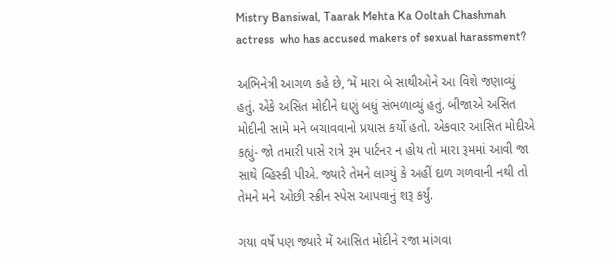Mistry Bansiwal, Taarak Mehta Ka Ooltah Chashmah actress  who has accused makers of sexual harassment?

અભિનેત્રી આગળ કહે છે, ‘મેં મારા બે સાથીઓને આ વિશે જણાવ્યું હતું. એકે અસિત મોદીને ઘણું બધું સંભળાવ્યું હતું. બીજાએ અસિત મોદીની સામે મને બચાવવાનો પ્રયાસ કર્યો હતો. એકવાર આસિત મોદીએ કહ્યું- જો તમારી પાસે રાત્રે રૂમ પાર્ટનર ન હોય તો મારા રૂમમાં આવી જા સાથે વ્હિસ્કી પીએ. જ્યારે તેમને લાગ્યું કે અહીં દાળ ગળવાની નથી તો તેમને મને ઓછી સ્ક્રીન સ્પેસ આપવાનું શરૂ કર્યું.

ગયા વર્ષે પણ જ્યારે મેં આસિત મોદીને રજા માંગવા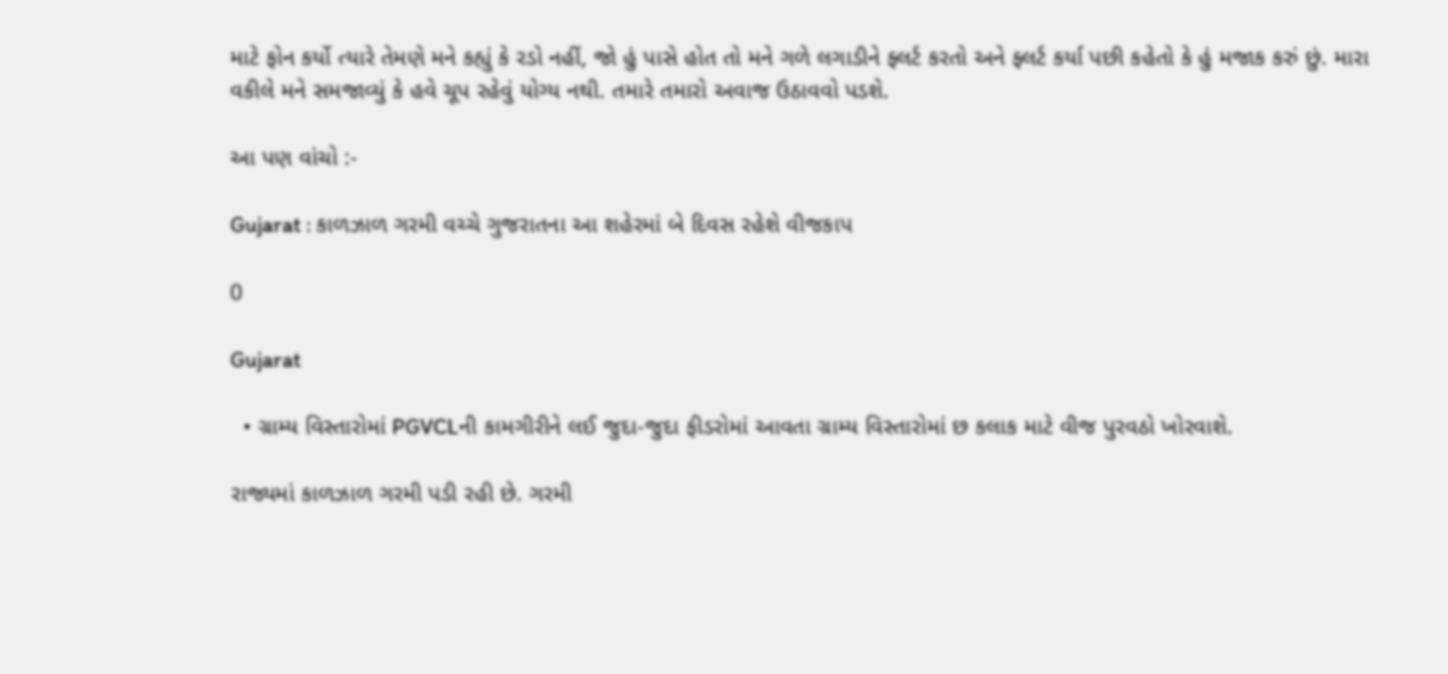માટે ફોન કર્યો ત્યારે તેમણે મને કહ્યું કે રડો નહીં, જો હું પાસે હોત તો મને ગળે લગાડીને ફ્લર્ટ કરતો અને ફ્લર્ટ કર્યા પછી કહેતો કે હું મજાક કરું છું. મારા વકીલે મને સમજાવ્યું કે હવે ચૂપ રહેવું યોગ્ય નથી. તમારે તમારો અવાજ ઉઠાવવો પડશે.

આ પણ વાંચો :-

Gujarat : કાળઝાળ ગરમી વચ્ચે ગુજરાતના આ શહેરમાં બે દિવસ રહેશે વીજકાપ

0

Gujarat

  • ગ્રામ્ય વિસ્તારોમાં PGVCLની કામગીરીને લઈ જુદા-જુદા ફીડરોમાં આવતા ગ્રામ્ય વિસ્તારોમાં છ કલાક માટે વીજ પુરવઠો ખોરવાશે.

રાજ્યમાં કાળઝાળ ગરમી પડી રહી છે. ગરમી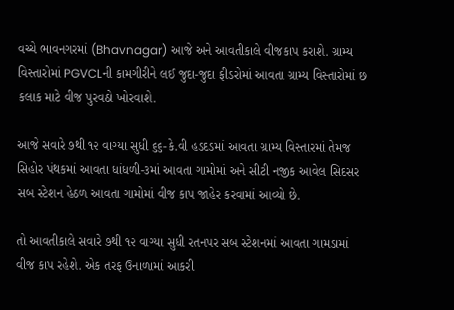વચ્ચે ભાવનગરમાં (Bhavnagar) આજે અને આવતીકાલે વીજકાપ કરાશે. ગ્રામ્ય વિસ્તારોમાં PGVCLની કામગીરીને લઈ જુદા-જુદા ફીડરોમાં આવતા ગ્રામ્ય વિસ્તારોમાં છ કલાક માટે વીજ પુરવઠો ખોરવાશે.

આજે સવારે ૭થી ૧૨ વાગ્યા સુધી ૬૬-કે.વી હડદડમાં આવતા ગ્રામ્ય વિસ્તારમાં તેમજ સિહોર પંથકમાં આવતા ધાંધળી-૩માં આવતા ગામોમાં અને સીટી નજીક આવેલ સિદસર સબ સ્ટેશન હેઠળ આવતા ગામોમાં વીજ કાપ જાહેર કરવામાં આવ્યો છે.

તો આવતીકાલે સવારે ૭થી ૧૨ વાગ્યા સુધી રતનપર સબ સ્ટેશનમાં આવતા ગામડામાં વીજ કાપ રહેશે. એક તરફ ઉનાળામાં આકરી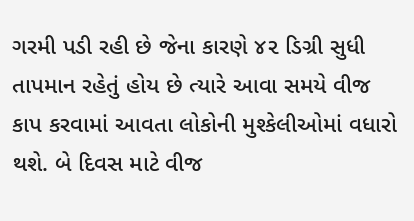ગરમી પડી રહી છે જેના કારણે ૪૨ ડિગ્રી સુધી તાપમાન રહેતું હોય છે ત્યારે આવા સમયે વીજ કાપ કરવામાં આવતા લોકોની મુશ્કેલીઓમાં વધારો થશે. બે દિવસ માટે વીજ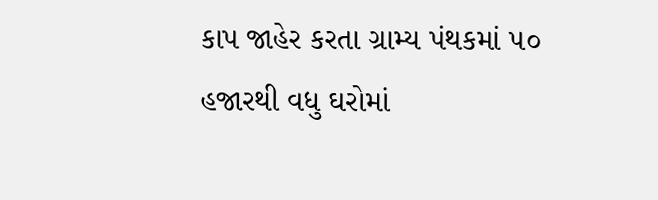કાપ જાહેર કરતા ગ્રામ્ય પંથકમાં ૫૦ હજારથી વધુ ઘરોમાં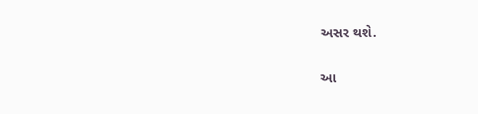અસર થશે.

આ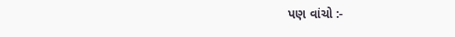પણ વાંચો :-